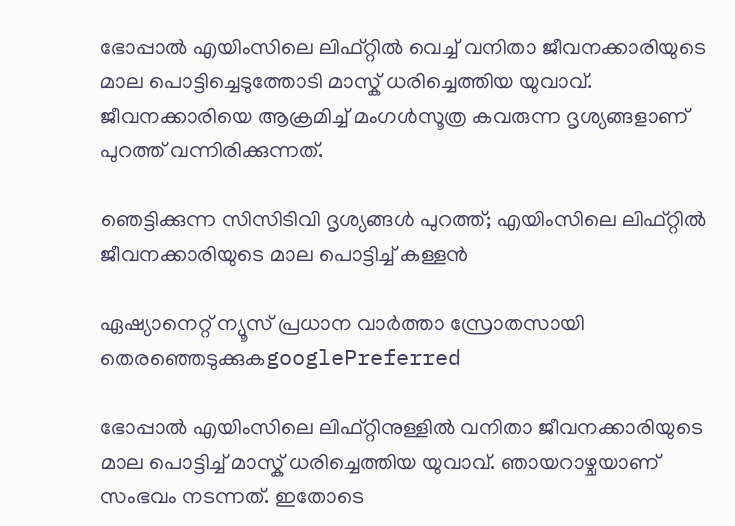ഭോപ്പാൽ എയിംസിലെ ലിഫ്റ്റിൽ വെച്ച് വനിതാ ജീവനക്കാരിയുടെ മാല പൊട്ടിച്ചെടുത്തോടി മാസ്ക് ധരിച്ചെത്തിയ യുവാവ്. ജീവനക്കാരിയെ ആക്രമിച്ച് മംഗൾസൂത്ര കവരുന്ന ദൃശ്യങ്ങളാണ് പുറത്ത് വന്നിരിക്കുന്നത്.

ഞെട്ടിക്കുന്ന സിസിടിവി ദൃശ്യങ്ങൾ പുറത്ത്; എയിംസിലെ ലിഫ്റ്റിൽ ജീവനക്കാരിയുടെ മാല പൊട്ടിച്ച് കള്ളൻ

ഏഷ്യാനെറ്റ് ന്യൂസ് പ്രധാന വാർത്താ സ്രോതസായി തെരഞ്ഞെടുക്കുകgooglePreferred

ഭോപ്പാൽ എയിംസിലെ ലിഫ്റ്റിനുള്ളിൽ വനിതാ ജീവനക്കാരിയുടെ മാല പൊട്ടിച്ച് മാസ്ക് ധരിച്ചെത്തിയ യുവാവ്. ഞായറാഴ്ചയാണ് സംഭവം നടന്നത്. ഇതോടെ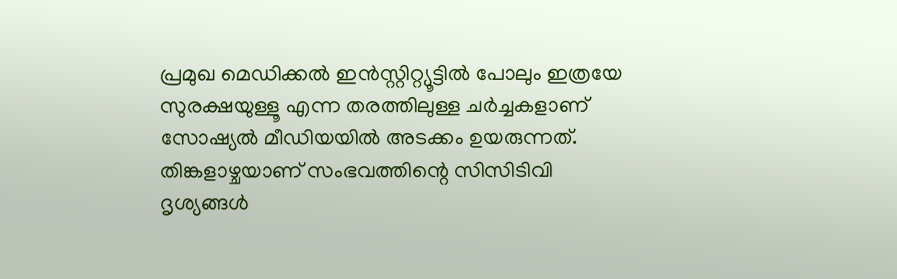പ്രമുഖ മെഡിക്കൽ ഇൻസ്റ്റിറ്റ്യൂട്ടിൽ പോലും ഇത്രയേ സുരക്ഷയുള്ളൂ എന്ന തരത്തിലുള്ള ചർച്ചകളാണ് സോഷ്യൽ മീ‍ഡിയയിൽ അടക്കം ഉയരുന്നത്. തിങ്കളാഴ്ചയാണ് സംഭവത്തിന്റെ സിസിടിവി ദൃശ്യങ്ങൾ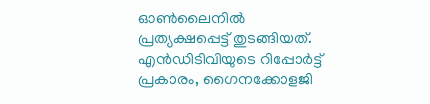ഓൺലൈനിൽ പ്രത്യക്ഷപ്പെട്ട് തുടങ്ങിയത്. എൻ‌ഡി‌ടി‌വിയുടെ റിപ്പോർട്ട് പ്രകാരം, ഗൈനക്കോളജി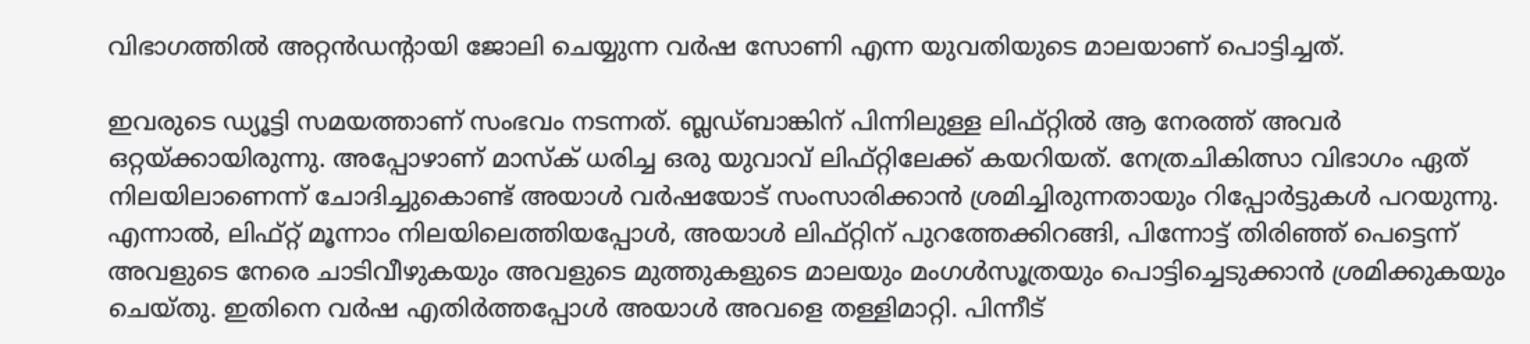വിഭാഗത്തിൽ അറ്റൻഡന്റായി ജോലി ചെയ്യുന്ന വർഷ സോണി എന്ന യുവതിയുടെ മാലയാണ് പൊട്ടിച്ചത്.

ഇവരുടെ ഡ്യൂട്ടി സമയത്താണ് സംഭവം നടന്നത്. ബ്ലഡ്ബാങ്കിന് പിന്നിലുള്ള ലിഫ്റ്റിൽ ആ നേരത്ത് അവർ ഒറ്റയ്ക്കായിരുന്നു. അപ്പോഴാണ് മാസ്ക് ധരിച്ച ഒരു യുവാവ് ലിഫ്റ്റിലേക്ക് കയറിയത്. നേത്രചികിത്സാ വിഭാഗം ഏത് നിലയിലാണെന്ന് ചോദിച്ചുകൊണ്ട് അയാൾ വർഷയോട് സംസാരിക്കാൻ ശ്രമിച്ചിരുന്നതായും റിപ്പോർട്ടുകൾ പറയുന്നു. എന്നാൽ, ലിഫ്റ്റ് മൂന്നാം നിലയിലെത്തിയപ്പോൾ, അയാൾ ലിഫ്റ്റിന് പുറത്തേക്കിറങ്ങി, പിന്നോട്ട് തിരിഞ്ഞ് പെട്ടെന്ന് അവളുടെ നേരെ ചാടിവീഴുകയും അവളുടെ മുത്തുകളുടെ മാലയും മംഗൾസൂത്രയും പൊട്ടിച്ചെടുക്കാൻ ശ്രമിക്കുകയും ചെയ്തു. ഇതിനെ വർഷ എതിർത്തപ്പോൾ അയാൾ അവളെ തള്ളിമാറ്റി. പിന്നീട്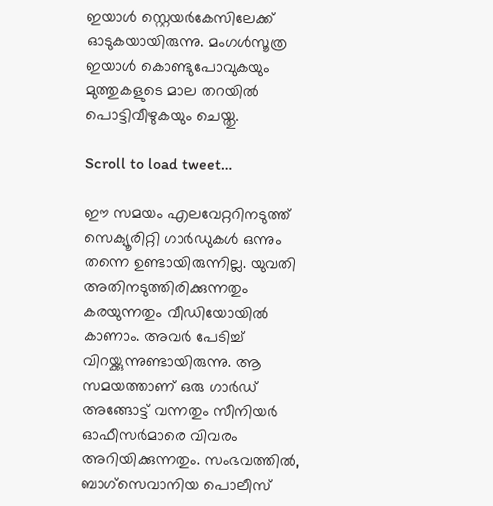ഇയാൾ സ്റ്റെയർകേസിലേക്ക് ഓടുകയായിരുന്നു. മംഗൾസൂത്ര ഇയാൾ കൊണ്ടുപോവുകയും മുത്തുകളുടെ മാല തറയിൽ പൊട്ടിവീഴുകയും ചെയ്തു.

Scroll to load tweet…

ഈ സമയം എലവേറ്ററിനടുത്ത് സെക്യൂരിറ്റി ഗാർഡുകൾ ഒന്നും തന്നെ ഉണ്ടായിരുന്നില്ല. യുവതി അതിനടുത്തിരിക്കുന്നതും കരയുന്നതും വീഡിയോയിൽ കാണാം. അവർ പേടിച്ച് വിറയ്ക്കുന്നുണ്ടായിരുന്നു. ആ സമയത്താണ് ഒരു ഗാർഡ് അങ്ങോട്ട് വന്നതും സീനിയർ ഓഫീസർമാരെ വിവരം അറിയിക്കുന്നതും. സംഭവത്തിൽ, ബാഗ്‌സെവാനിയ പൊലീസ്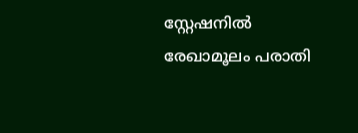സ്റ്റേഷനിൽ രേഖാമൂലം പരാതി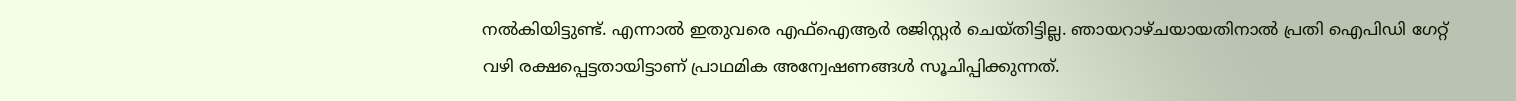നൽകിയിട്ടുണ്ട്. എന്നാൽ ഇതുവരെ എഫ്‌ഐആർ രജിസ്റ്റർ ചെയ്തിട്ടില്ല. ഞായറാഴ്ചയായതിനാൽ പ്രതി ഐപിഡി ഗേറ്റ് വഴി രക്ഷപ്പെട്ടതായിട്ടാണ് പ്രാഥമിക അന്വേഷണങ്ങൾ സൂചിപ്പിക്കുന്നത്.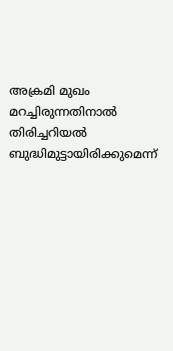അക്രമി മുഖം മറച്ചിരുന്നതിനാൽ തിരിച്ചറിയൽ ബുദ്ധിമുട്ടായിരിക്കുമെന്ന്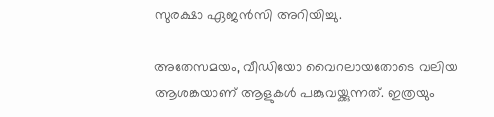സുരക്ഷാ ഏജൻസി അറിയിച്ചു.

അതേസമയം, വീഡിയോ വൈറലായതോടെ വലിയ ആശങ്കയാണ് ആളുകൾ പങ്കുവയ്ക്കുന്നത്. ഇത്രയും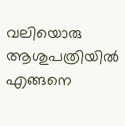വലിയൊരു ആശുപത്രിയിൽ എങ്ങനെ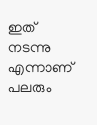ഇത് നടന്നു എന്നാണ് പലരും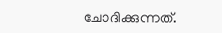ചോദിക്കുന്നത്.